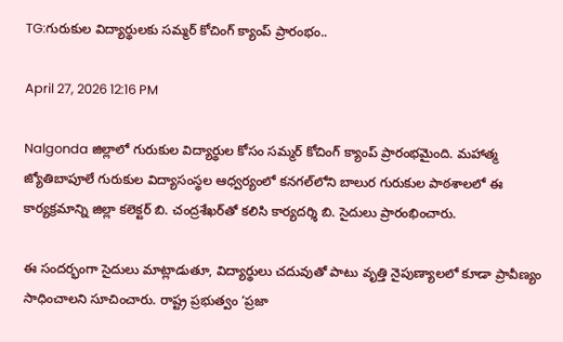TG:గురుకుల విద్యార్థులకు సమ్మర్ కోచింగ్ క్యాంప్ ప్రారంభం..

April 27, 2026 12:16 PM

Nalgonda జిల్లాలో గురుకుల విద్యార్థుల కోసం సమ్మర్ కోచింగ్ క్యాంప్ ప్రారంభమైంది. మహాత్మ జ్యోతిబాపూలే గురుకుల విద్యాసంస్థల ఆధ్వర్యంలో కనగల్‌లోని బాలుర గురుకుల పాఠశాలలో ఈ కార్యక్రమాన్ని జిల్లా కలెక్టర్ బి. చంద్రశేఖర్‌తో కలిసి కార్యదర్శి బి. సైదులు ప్రారంభించారు.

ఈ సందర్భంగా సైదులు మాట్లాడుతూ, విద్యార్థులు చదువుతో పాటు వృత్తి నైపుణ్యాలలో కూడా ప్రావీణ్యం సాధించాలని సూచించారు. రాష్ట్ర ప్రభుత్వం ‘ప్రజా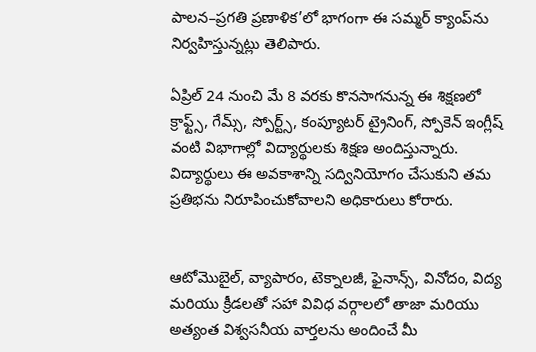పాలన–ప్రగతి ప్రణాళిక’లో భాగంగా ఈ సమ్మర్ క్యాంప్‌ను నిర్వహిస్తున్నట్లు తెలిపారు.

ఏప్రిల్ 24 నుంచి మే 8 వరకు కొనసాగనున్న ఈ శిక్షణలో క్రాఫ్ట్స్, గేమ్స్, స్పోర్ట్స్, కంప్యూటర్ ట్రైనింగ్, స్పోకెన్ ఇంగ్లీష్ వంటి విభాగాల్లో విద్యార్థులకు శిక్షణ అందిస్తున్నారు. విద్యార్థులు ఈ అవకాశాన్ని సద్వినియోగం చేసుకుని తమ ప్రతిభను నిరూపించుకోవాలని అధికారులు కోరారు.


ఆటోమొబైల్, వ్యాపారం, టెక్నాలజీ, ఫైనాన్స్, వినోదం, విద్య మరియు క్రీడలతో సహా వివిధ వర్గాలలో తాజా మరియు అత్యంత విశ్వసనీయ వార్తలను అందించే మీ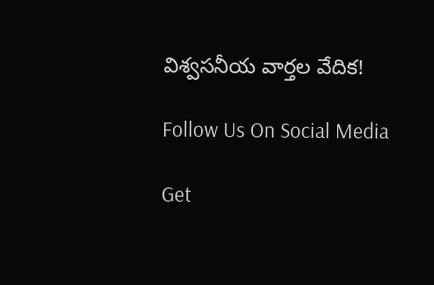విశ్వసనీయ వార్తల వేదిక!

Follow Us On Social Media

Get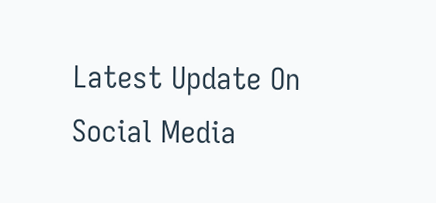Latest Update On Social Media